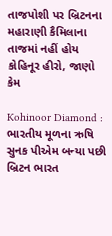તાજપોશી પર બ્રિટનના મહારાણી કૈમિલાના તાજમાં નહીં હોય કોહિનૂર હીરો, જાણો કેમ

Kohinoor Diamond : ભારતીય મૂળના ઋષિ સુનક પીએમ બન્યા પછી બ્રિટન ભારત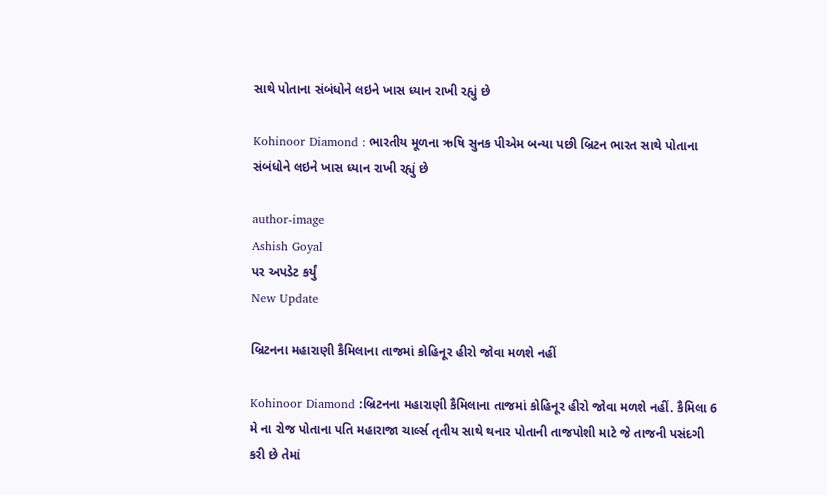સાથે પોતાના સંબંધોને લઇને ખાસ ધ્યાન રાખી રહ્યું છે

Kohinoor Diamond : ભારતીય મૂળના ઋષિ સુનક પીએમ બન્યા પછી બ્રિટન ભારત સાથે પોતાના સંબંધોને લઇને ખાસ ધ્યાન રાખી રહ્યું છે

author-image
Ashish Goyal
પર અપડેટ કર્યું
New Update

બ્રિટનના મહારાણી કૈમિલાના તાજમાં કોહિનૂર હીરો જોવા મળશે નહીં

Kohinoor Diamond :બ્રિટનના મહારાણી કૈમિલાના તાજમાં કોહિનૂર હીરો જોવા મળશે નહીં. કૈમિલા 6 મે ના રોજ પોતાના પતિ મહારાજા ચાર્લ્સ તૃતીય સાથે થનાર પોતાની તાજપોશી માટે જે તાજની પસંદગી કરી છે તેમાં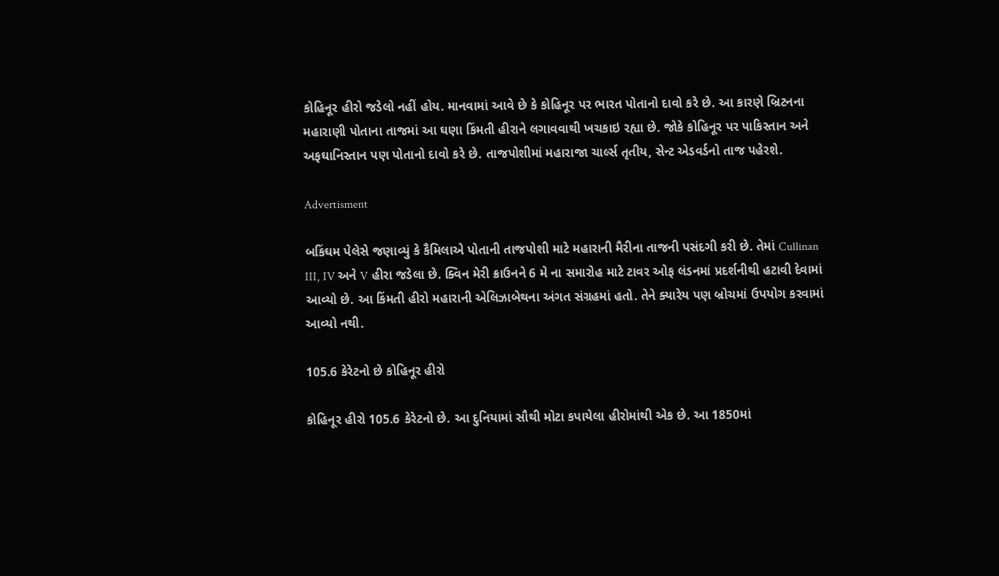કોહિનૂર હીરો જડેલો નહીં હોય. માનવામાં આવે છે કે કોહિનૂર પર ભારત પોતાનો દાવો કરે છે. આ કારણે બ્રિટનના મહારાણી પોતાના તાજમાં આ ઘણા કિંમતી હીરાને લગાવવાથી ખચકાઇ રહ્યા છે. જોકે કોહિનૂર પર પાકિસ્તાન અને અફઘાનિસ્તાન પણ પોતાનો દાવો કરે છે. તાજપોશીમાં મહારાજા ચાર્લ્સ તૃતીય, સેન્ટ એડવર્ડનો તાજ પહેરશે.

Advertisment

બકિંઘમ પેલેસે જણાવ્યું કે કૈમિલાએ પોતાની તાજપોશી માટે મહારાની મૈરીના તાજની પસંદગી કરી છે. તેમાં Cullinan III, IV અને V હીરા જડેલા છે. ક્વિન મેરી ક્રાઉનને 6 મે ના સમારોહ માટે ટાવર ઓફ લંડનમાં પ્રદર્શનીથી હટાવી દેવામાં આવ્યો છે. આ કિંમતી હીરો મહારાની એલિઝાબેથના અંગત સંગ્રહમાં હતો. તેને ક્યારેય પણ બ્રોચમાં ઉપયોગ કરવામાં આવ્યો નથી.

105.6 કેરેટનો છે કોહિનૂર હીરો

કોહિનૂર હીરો 105.6 કેરેટનો છે. આ દુનિયામાં સૌથી મોટા કપાયેલા હીરોમાંથી એક છે. આ 1850માં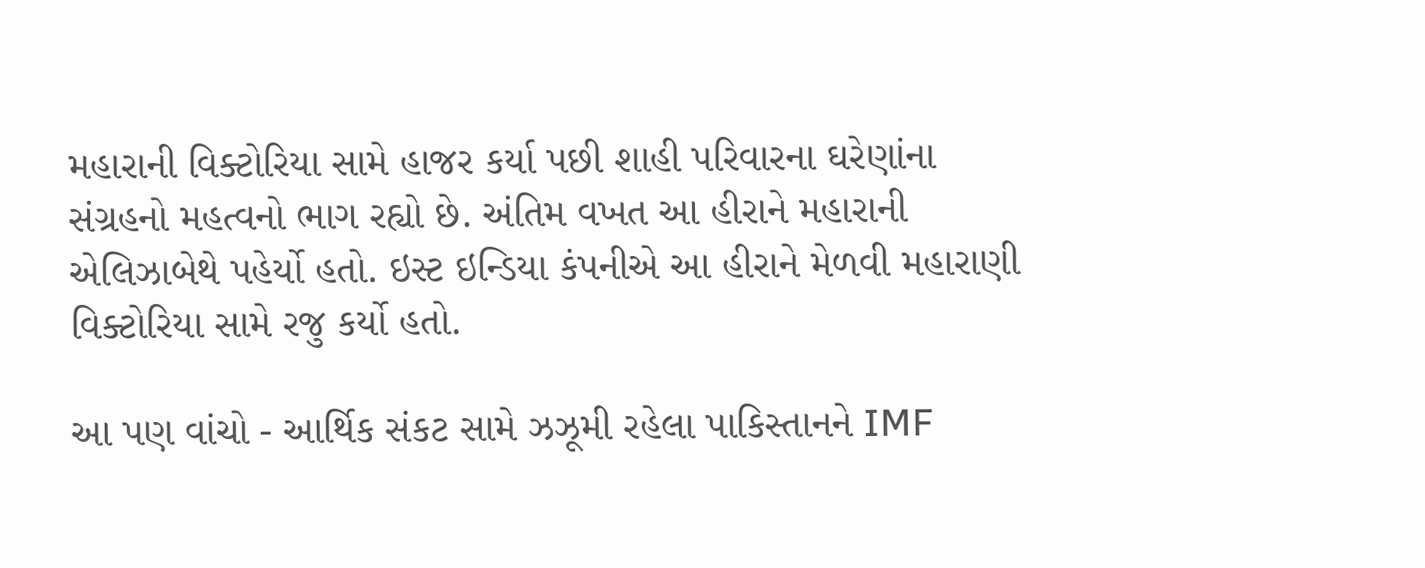મહારાની વિક્ટોરિયા સામે હાજર કર્યા પછી શાહી પરિવારના ઘરેણાંના સંગ્રહનો મહત્વનો ભાગ રહ્યો છે. અંતિમ વખત આ હીરાને મહારાની એલિઝાબેથે પહેર્યો હતો. ઇસ્ટ ઇન્ડિયા કંપનીએ આ હીરાને મેળવી મહારાણી વિક્ટોરિયા સામે રજુ કર્યો હતો.

આ પણ વાંચો - આર્થિક સંકટ સામે ઝઝૂમી રહેલા પાકિસ્તાનને IMF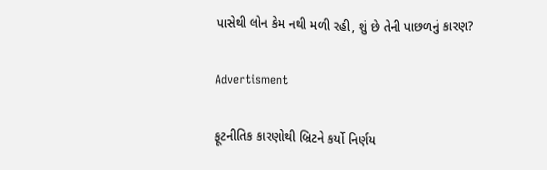પાસેથી લોન કેમ નથી મળી રહી, શું છે તેની પાછળનું કારણ?

Advertisment

ફૂટનીતિક કારણોથી બ્રિટને કર્યો નિર્ણય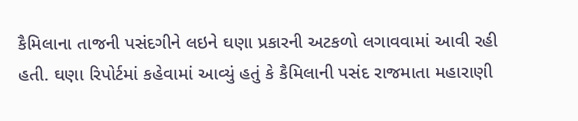કૈમિલાના તાજની પસંદગીને લઇને ઘણા પ્રકારની અટકળો લગાવવામાં આવી રહી હતી. ઘણા રિપોર્ટમાં કહેવામાં આવ્યું હતું કે કૈમિલાની પસંદ રાજમાતા મહારાણી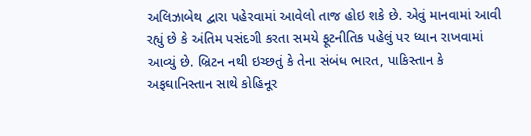અલિઝાબેથ દ્વારા પહેરવામાં આવેલો તાજ હોઇ શકે છે. એવું માનવામાં આવી રહ્યું છે કે અંતિમ પસંદગી કરતા સમયે ફૂટનીતિક પહેલું પર ધ્યાન રાખવામાં આવ્યું છે. બ્રિટન નથી ઇચ્છતું કે તેના સંબંધ ભારત, પાકિસ્તાન કે અફઘાનિસ્તાન સાથે કોહિનૂર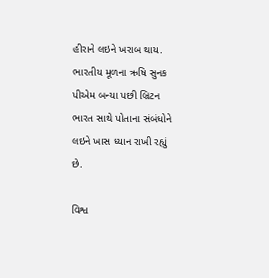હીરાને લઇને ખરાબ થાય. ભારતીય મૂળના ઋષિ સુનક પીએમ બન્યા પછી બ્રિટન ભારત સાથે પોતાના સંબંધોને લઇને ખાસ ધ્યાન રાખી રહ્યું છે.

વિશ્વ